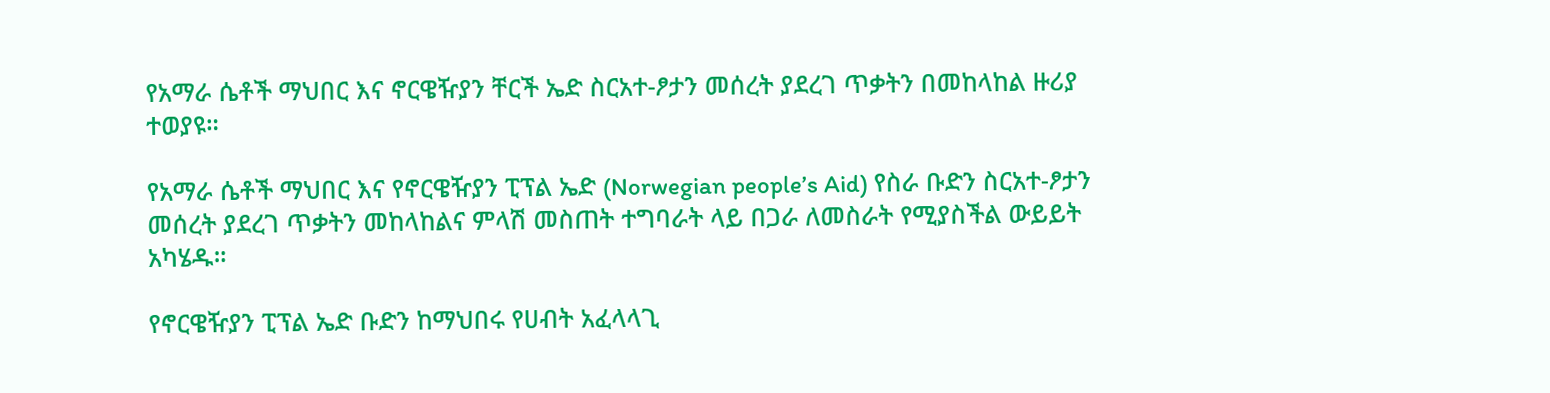የአማራ ሴቶች ማህበር እና ኖርዌዥያን ቸርች ኤድ ስርአተ-ፆታን መሰረት ያደረገ ጥቃትን በመከላከል ዙሪያ ተወያዩ።

የአማራ ሴቶች ማህበር እና የኖርዌዥያን ፒፕል ኤድ (Norwegian people’s Aid) የስራ ቡድን ስርአተ-ፆታን መሰረት ያደረገ ጥቃትን መከላከልና ምላሽ መስጠት ተግባራት ላይ በጋራ ለመስራት የሚያስችል ውይይት አካሄዱ።

የኖርዌዥያን ፒፕል ኤድ ቡድን ከማህበሩ የሀብት አፈላላጊ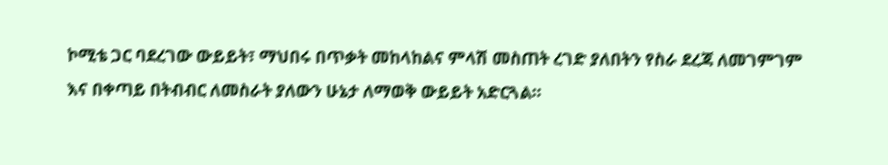ኮሚቴ ጋር ባደረገው ውይይት፣ ማህበሩ በጥቃት መከላከልና ምላሽ መስጠት ረገድ ያለበትን የስራ ደረጃ ለመገምገም እና በቀጣይ በትብብር ለመስራት ያለውን ሁኔታ ለማወቅ ውይይት አድርጓል።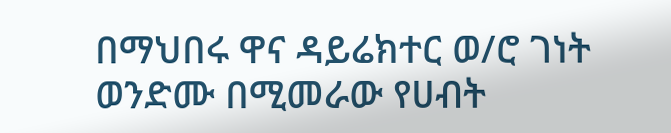በማህበሩ ዋና ዳይሬክተር ወ/ሮ ገነት ወንድሙ በሚመራው የሀብት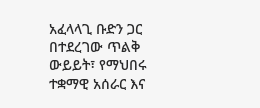አፈላላጊ ቡድን ጋር በተደረገው ጥልቅ ውይይት፣ የማህበሩ ተቋማዊ አሰራር እና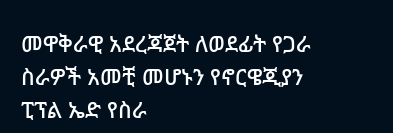መዋቅራዊ አደረጃጀት ለወደፊት የጋራ ስራዎች አመቺ መሆኑን የኖርዌጂያን ፒፕል ኤድ የስራ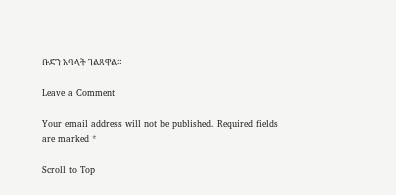ቡድን አባላት ገልጸዋል።

Leave a Comment

Your email address will not be published. Required fields are marked *

Scroll to Top